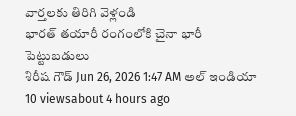వార్తలకు తిరిగి వెళ్లండి
భారత్ తయారీ రంగంలోకి చైనా భారీ పెట్టుబడులు
శిరీష గౌడ్ Jun 26, 2026 1:47 AM అల్ ఇండియా 10 viewsabout 4 hours ago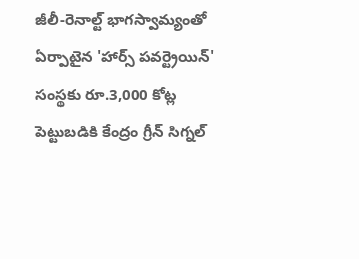జీలీ-రెనాల్ట్ భాగస్వామ్యంతో ఏర్పాటైన 'హార్స్ పవర్ట్రెయిన్' సంస్థకు రూ.3,000 కోట్ల పెట్టుబడికి కేంద్రం గ్రీన్ సిగ్నల్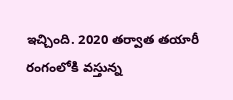ఇచ్చింది. 2020 తర్వాత తయారీ రంగంలోకి వస్తున్న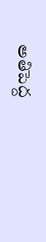అతిపెద్ద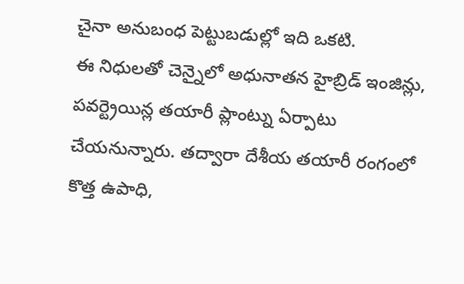చైనా అనుబంధ పెట్టుబడుల్లో ఇది ఒకటి.
ఈ నిధులతో చెన్నైలో అధునాతన హైబ్రిడ్ ఇంజిన్లు, పవర్ట్రెయిన్ల తయారీ ప్లాంట్ను ఏర్పాటు చేయనున్నారు. తద్వారా దేశీయ తయారీ రంగంలో కొత్త ఉపాధి,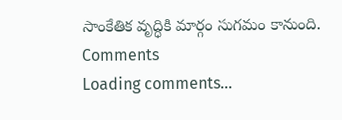సాంకేతిక వృద్ధికి మార్గం సుగమం కానుంది.
Comments
Loading comments...